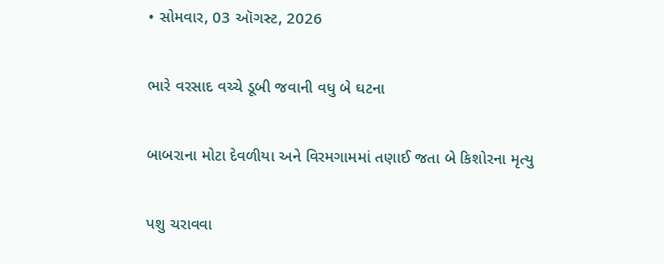• સોમવાર, 03 ઑગસ્ટ, 2026

ભારે વરસાદ વચ્ચે ડૂબી જવાની વધુ બે ઘટના

બાબરાના મોટા દેવળીયા અને વિરમગામમાં તણાઈ જતા બે કિશોરના મૃત્યુ

પશુ ચરાવવા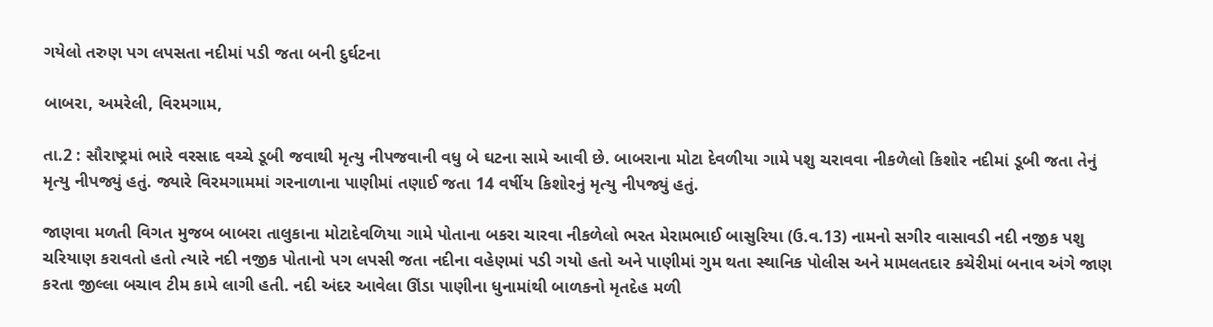ગયેલો તરુણ પગ લપસતા નદીમાં પડી જતા બની દુર્ઘટના

બાબરા, અમરેલી, વિરમગામ,

તા.2 : સૌરાષ્ટ્રમાં ભારે વરસાદ વચ્ચે ડૂબી જવાથી મૃત્યુ નીપજવાની વધુ બે ઘટના સામે આવી છે. બાબરાના મોટા દેવળીયા ગામે પશુ ચરાવવા નીકળેલો કિશોર નદીમાં ડૂબી જતા તેનું મૃત્યુ નીપજ્યું હતું. જ્યારે વિરમગામમાં ગરનાળાના પાણીમાં તણાઈ જતા 14 વર્ષીય કિશોરનું મૃત્યુ નીપજ્યું હતું.

જાણવા મળતી વિગત મુજબ બાબરા તાલુકાના મોટાદેવળિયા ગામે પોતાના બકરા ચારવા નીકળેલો ભરત મેરામભાઈ બાસુરિયા (ઉ.વ.13) નામનો સગીર વાસાવડી નદી નજીક પશુ ચરિયાણ કરાવતો હતો ત્યારે નદી નજીક પોતાનો પગ લપસી જતા નદીના વહેણમાં પડી ગયો હતો અને પાણીમાં ગુમ થતા સ્થાનિક પોલીસ અને મામલતદાર કચેરીમાં બનાવ અંગે જાણ કરતા જીલ્લા બચાવ ટીમ કામે લાગી હતી. નદી અંદર આવેલા ઊંડા પાણીના ધુનામાંથી બાળકનો મૃતદેહ મળી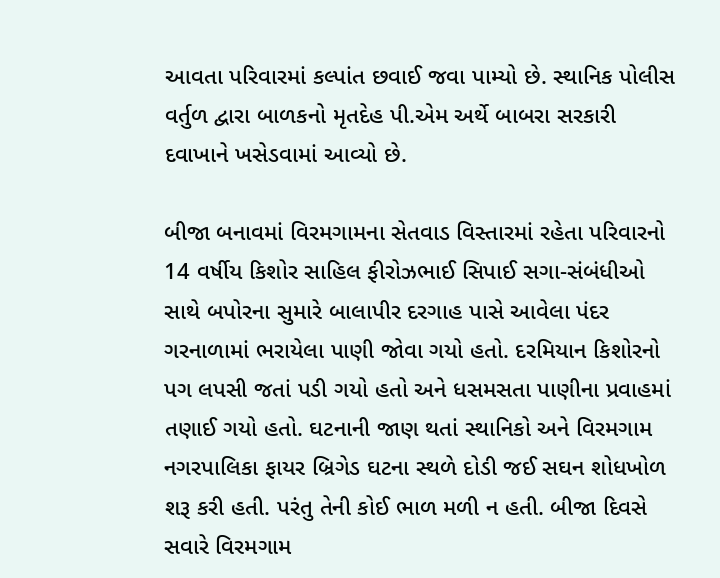આવતા પરિવારમાં કલ્પાંત છવાઈ જવા પામ્યો છે. સ્થાનિક પોલીસ વર્તુળ દ્વારા બાળકનો મૃતદેહ પી.એમ અર્થે બાબરા સરકારી દવાખાને ખસેડવામાં આવ્યો છે.

બીજા બનાવમાં વિરમગામના સેતવાડ વિસ્તારમાં રહેતા પરિવારનો 14 વર્ષીય કિશોર સાહિલ ફીરોઝભાઈ સિપાઈ સગા-સંબંધીઓ સાથે બપોરના સુમારે બાલાપીર દરગાહ પાસે આવેલા પંદર ગરનાળામાં ભરાયેલા પાણી જોવા ગયો હતો. દરમિયાન કિશોરનો પગ લપસી જતાં પડી ગયો હતો અને ધસમસતા પાણીના પ્રવાહમાં તણાઈ ગયો હતો. ઘટનાની જાણ થતાં સ્થાનિકો અને વિરમગામ નગરપાલિકા ફાયર બ્રિગેડ ઘટના સ્થળે દોડી જઈ સઘન શોધખોળ શરૂ કરી હતી. પરંતુ તેની કોઈ ભાળ મળી ન હતી. બીજા દિવસે સવારે વિરમગામ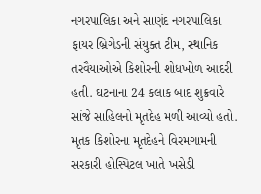નગરપાલિકા અને સાણંદ નગરપાલિકા ફાયર બ્રિગેડની સંયુક્ત ટીમ, સ્થાનિક તરવૈયાઓએ કિશોરની શોધખોળ આદરી હતી. ઘટનાના 24 કલાક બાદ શુક્રવારે સાંજે સાહિલનો મૃતદેહ મળી આવ્યો હતો. મૃતક કિશોરના મૃતદેહને વિરમગામની સરકારી હોસ્પિટલ ખાતે ખસેડી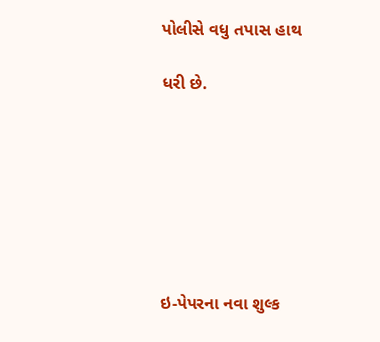પોલીસે વધુ તપાસ હાથ

ધરી છે.







ઇ-પેપરના નવા શુલ્ક